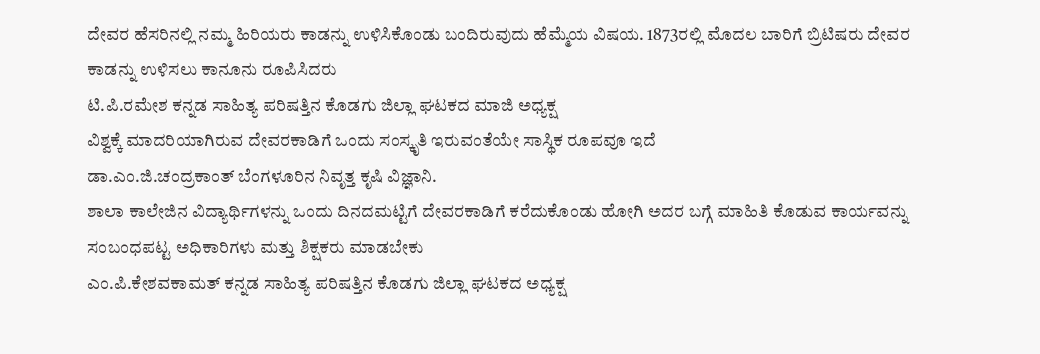ದೇವರ ಹೆಸರಿನಲ್ಲಿ ನಮ್ಮ ಹಿರಿಯರು ಕಾಡನ್ನು ಉಳಿಸಿಕೊಂಡು ಬಂದಿರುವುದು ಹೆಮ್ಮೆಯ ವಿಷಯ. 1873ರಲ್ಲಿ ಮೊದಲ ಬಾರಿಗೆ ಬ್ರಿಟಿಷರು ದೇವರ ಕಾಡನ್ನು ಉಳಿಸಲು ಕಾನೂನು ರೂಪಿಸಿದರು
ಟಿ.ಪಿ.ರಮೇಶ ಕನ್ನಡ ಸಾಹಿತ್ಯ ಪರಿಷತ್ತಿನ ಕೊಡಗು ಜಿಲ್ಲಾ ಘಟಕದ ಮಾಜಿ ಅಧ್ಯಕ್ಷ
ವಿಶ್ವಕ್ಕೆ ಮಾದರಿಯಾಗಿರುವ ದೇವರಕಾಡಿಗೆ ಒಂದು ಸಂಸ್ಕೃತಿ ಇರುವಂತೆಯೇ ಸಾಸ್ಥಿಕ ರೂಪವೂ ಇದೆ
ಡಾ.ಎಂ.ಜಿ.ಚಂದ್ರಕಾಂತ್ ಬೆಂಗಳೂರಿನ ನಿವೃತ್ತ ಕೃಷಿ ವಿಜ್ಞಾನಿ.
ಶಾಲಾ ಕಾಲೇಜಿನ ವಿದ್ಯಾರ್ಥಿಗಳನ್ನು ಒಂದು ದಿನದಮಟ್ಟಿಗೆ ದೇವರಕಾಡಿಗೆ ಕರೆದುಕೊಂಡು ಹೋಗಿ ಅದರ ಬಗ್ಗೆ ಮಾಹಿತಿ ಕೊಡುವ ಕಾರ್ಯವನ್ನು ಸಂಬಂಧಪಟ್ಟ ಅಧಿಕಾರಿಗಳು ಮತ್ತು ಶಿಕ್ಷಕರು ಮಾಡಬೇಕು
ಎಂ.ಪಿ.ಕೇಶವಕಾಮತ್ ಕನ್ನಡ ಸಾಹಿತ್ಯ ಪರಿಷತ್ತಿನ ಕೊಡಗು ಜಿಲ್ಲಾ ಘಟಕದ ಅಧ್ಯಕ್ಷ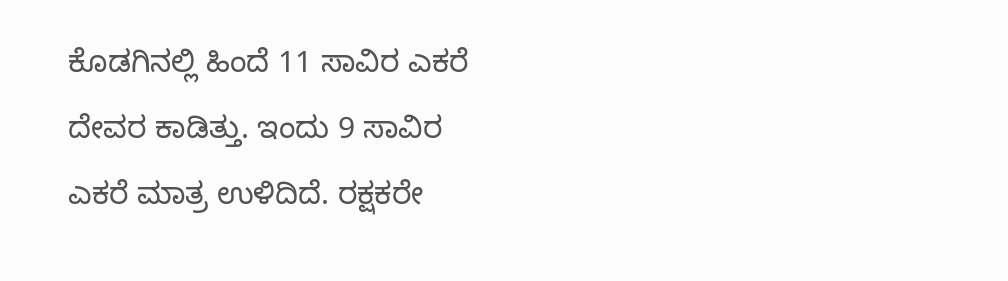ಕೊಡಗಿನಲ್ಲಿ ಹಿಂದೆ 11 ಸಾವಿರ ಎಕರೆ ದೇವರ ಕಾಡಿತ್ತು. ಇಂದು 9 ಸಾವಿರ ಎಕರೆ ಮಾತ್ರ ಉಳಿದಿದೆ. ರಕ್ಷಕರೇ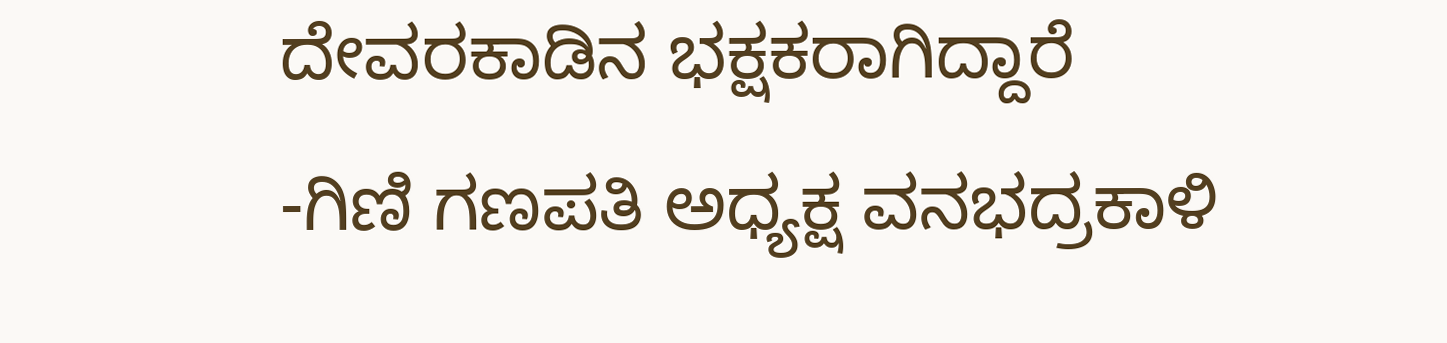ದೇವರಕಾಡಿನ ಭಕ್ಷಕರಾಗಿದ್ದಾರೆ
-ಗಿಣಿ ಗಣಪತಿ ಅಧ್ಯಕ್ಷ ವನಭದ್ರಕಾಳಿ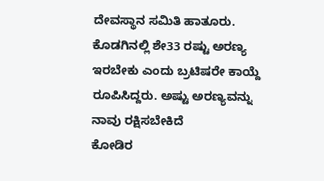ದೇವಸ್ಥಾನ ಸಮಿತಿ ಹಾತೂರು.
ಕೊಡಗಿನಲ್ಲಿ ಶೇ33 ರಷ್ಟು ಅರಣ್ಯ ಇರಬೇಕು ಎಂದು ಬ್ರಟಿಷರೇ ಕಾಯ್ದೆ ರೂಪಿಸಿದ್ದರು. ಅಷ್ಟು ಅರಣ್ಯವನ್ನು ನಾವು ರಕ್ಷಿಸಬೇಕಿದೆ
ಕೋಡಿರ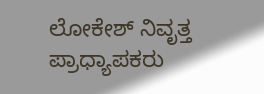ಲೋಕೇಶ್ ನಿವೃತ್ತ ಪ್ರಾಧ್ಯಾಪಕರು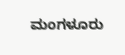ಮಂಗಳೂರು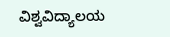ವಿಶ್ವವಿದ್ಯಾಲಯ